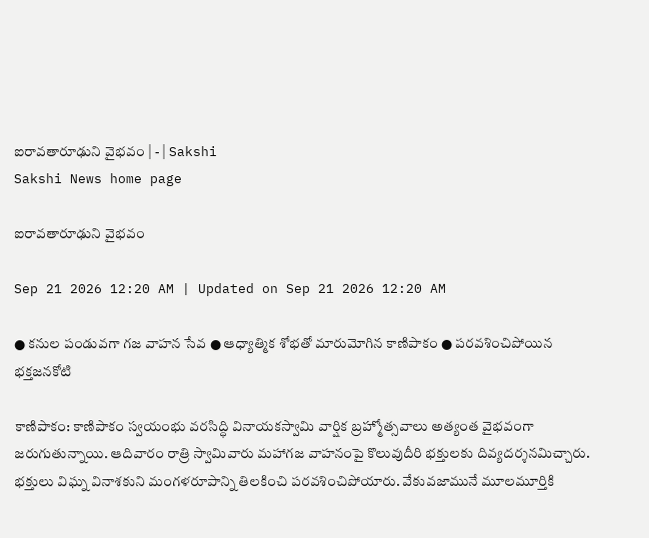ఐరావతారూఢుని వైభవం | - | Sakshi
Sakshi News home page

ఐరావతారూఢుని వైభవం

Sep 21 2026 12:20 AM | Updated on Sep 21 2026 12:20 AM

● కనుల పండువగా గజ వాహన సేవ ● ఆధ్యాత్మిక శోభతో మారుమోగిన కాణిపాకం ● పరవశించిపోయిన భక్తజనకోటి

కాణిపాకం: కాణిపాకం స్వయంభు వరసిద్ధి వినాయకస్వామి వార్షిక బ్రహ్మోత్సవాలు అత్యంత వైభవంగా జరుగుతున్నాయి. ఆదివారం రాత్రి స్వామివారు మహాగజ వాహనంపై కొలువుదీరి భక్తులకు దివ్యదర్శనమిచ్చారు. భక్తులు విఘ్న వినాశకుని మంగళరూపాన్ని తిలకించి పరవశించిపోయారు. వేకువజామునే మూలమూర్తికి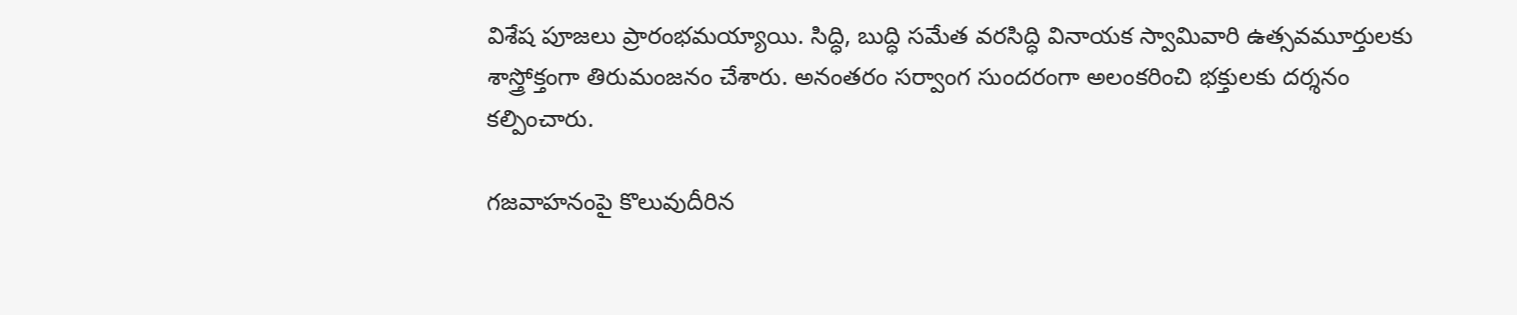విశేష పూజలు ప్రారంభమయ్యాయి. సిద్ధి, బుద్ధి సమేత వరసిద్ధి వినాయక స్వామివారి ఉత్సవమూర్తులకు శాస్త్రోక్తంగా తిరుమంజనం చేశారు. అనంతరం సర్వాంగ సుందరంగా అలంకరించి భక్తులకు దర్శనం కల్పించారు.

గజవాహనంపై కొలువుదీరిన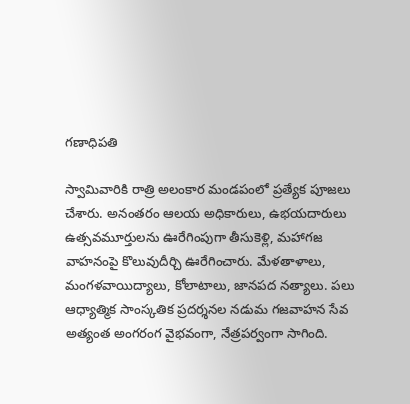గణాధిపతి

స్వామివారికి రాత్రి అలంకార మండపంలో ప్రత్యేక పూజలు చేశారు. అనంతరం ఆలయ అధికారులు, ఉభయదారులు ఉత్సవమూర్తులను ఊరేగింపుగా తీసుకెళ్లి, మహాగజ వాహనంపై కొలువుదీర్చి ఊరేగించారు. మేళతాళాలు, మంగళవాయిద్యాలు, కోలాటాలు, జానపద నత్యాలు. పలు ఆధ్యాత్మిక సాంస్కతిక ప్రదర్శనల నడుమ గజవాహన సేవ అత్యంత అంగరంగ వైభవంగా, నేత్రపర్వంగా సాగింది.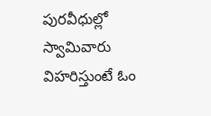పురవీధుల్లో స్వామివారు విహరిస్తుంటే ఓం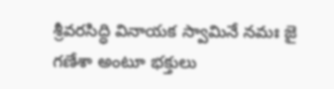శ్రీవరసిద్ధి వినాయక స్వామినే నమః జై గణేశా అంటూ భక్తులు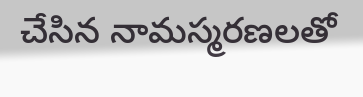చేసిన నామస్మరణలతో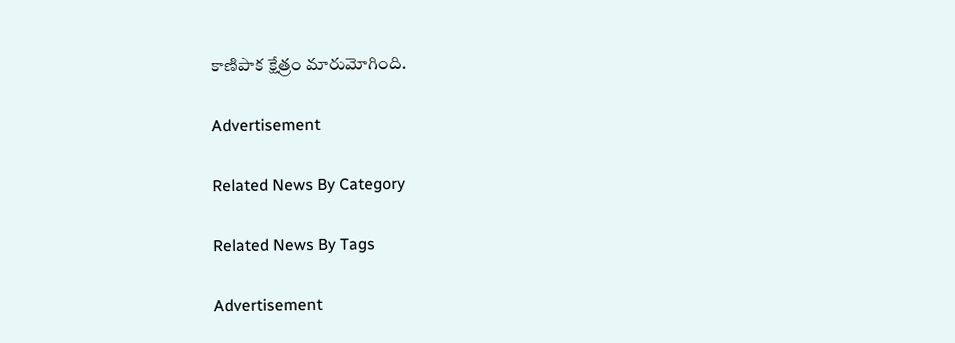కాణిపాక క్షేత్రం మారుమోగింది.

Advertisement

Related News By Category

Related News By Tags

Advertisement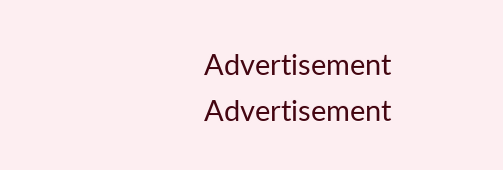Advertisement
Advertisement